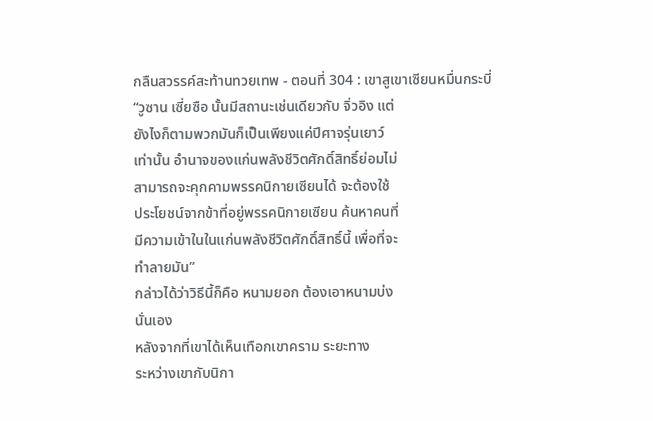กลืนสวรรค์สะท้านทวยเทพ - ตอนที่ 304 : เขาสูเขาเซียนหมื่นกระบี่
“วูซาน เซี่ยซือ นั้นมีสถานะเช่นเดียวกับ จิ่วอิง แต่
ยังไงก็ตามพวกมันก็เป็นเพียงแค่ปีศาจรุ่นเยาว์
เท่านั้น อำนาจของแก่นพลังชีวิตศักดิ์สิทธิ์ย่อมไม่
สามารถจะคุกคามพรรคนิกายเซียนได้ จะต้องใช้
ประโยชน์จากข้าที่อยู่พรรคนิกายเซียน ค้นหาคนที่
มีความเข้าในในแก่นพลังชีวิตศักดิ์สิทธิ์นี้ เพื่อที่จะ
ทำลายมัน”
กล่าวได้ว่าวิธีนี้ก็คือ หนามยอก ต้องเอาหนามบ่ง
นั่นเอง
หลังจากที่เขาได้เห็นเทือกเขาคราม ระยะทาง
ระหว่างเขากับนิกา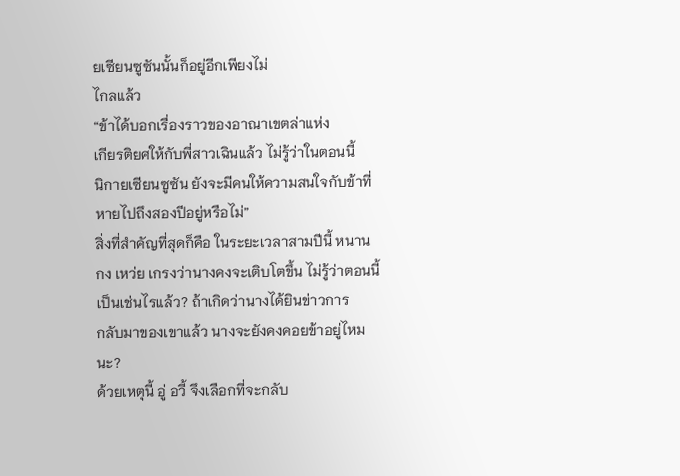ยเซียนซูซันนั้นก็อยู่อีกเพียงไม่
ไกลแล้ว
“ข้าได้บอกเรื่องราวของอาณาเขตล่าแห่ง
เกียรติยศให้กับพี่สาวเฉินแล้ว ไม่รู้ว่าในตอนนี้
นิกายเซียนซูซัน ยังจะมีคนให้ความสนใจกับข้าที่
หายไปถึงสองปีอยู่หรือไม่”
สิ่งที่สำคัญที่สุดก็คือ ในระยะเวลาสามปีนี้ หนาน
กง เหว่ย เกรงว่านางคงจะเติบโตขึ้น ไม่รู้ว่าตอนนี้
เป็นเช่นไรแล้ว? ถ้าเกิดว่านางได้ยินข่าวการ
กลับมาของเขาแล้ว นางจะยังคงคอยข้าอยู่ไหม
นะ?
ด้วยเหตุนี้ อู่ อวี้ จึงเลือกที่จะกลับ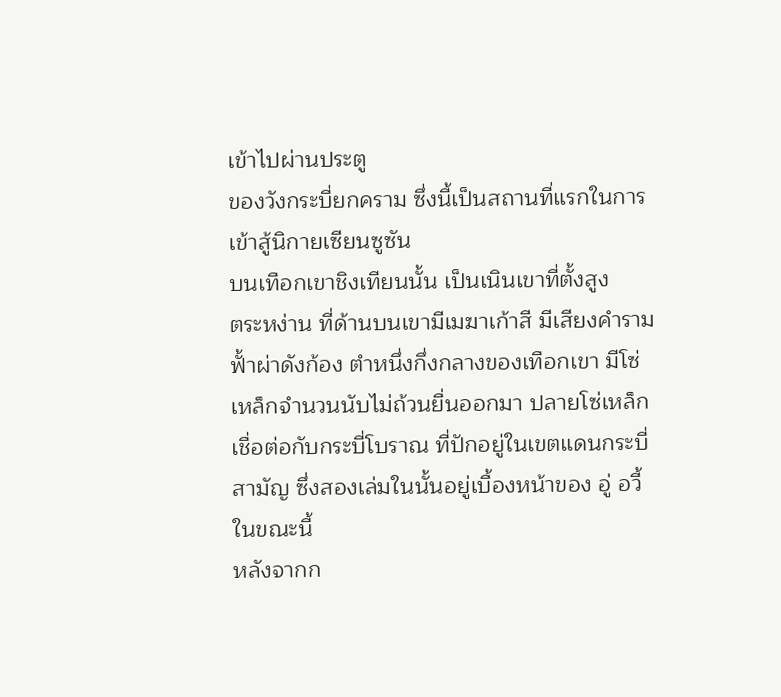เข้าไปผ่านประตู
ของวังกระบี่ยกคราม ซึ่งนี้เป็นสถานที่แรกในการ
เข้าสู้นิกายเซียนซูซัน
บนเทือกเขาชิงเทียนนั้น เป็นเนินเขาที่ตั้งสูง
ตระหง่าน ที่ด้านบนเขามีเมฆาเก้าสี มีเสียงคำราม
ฟั้าผ่าดังก้อง ตำหนึ่งกึ่งกลางของเทือกเขา มีโซ่
เหล็กจำนวนนับไม่ถ้วนยื่นออกมา ปลายโซ่เหล็ก
เชื่อต่อกับกระบี่โบราณ ที่ปักอยู่ในเขตแดนกระบี่
สามัญ ซึ่งสองเล่มในนั้นอยู่เบื้องหน้าของ อู่ อวี้
ในขณะนี้
หลังจากก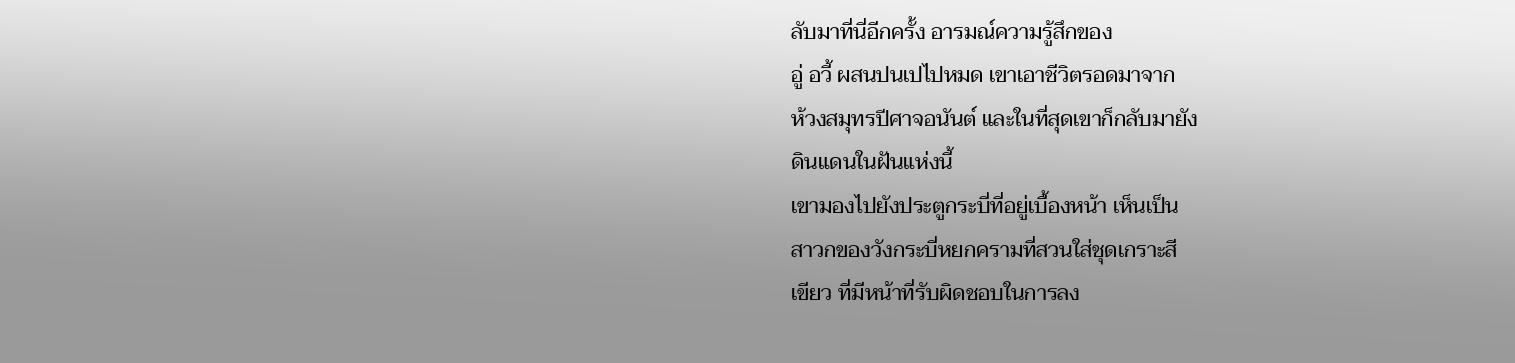ลับมาที่นี่อีกครั้ง อารมณ์ความรู้สึกของ
อู่ อวี้ ผสนปนเปไปหมด เขาเอาชีวิตรอดมาจาก
ห้วงสมุทรปีศาจอนันต์ และในที่สุดเขาก็กลับมายัง
ดินแดนในฝันแห่งนี้
เขามองไปยังประตูกระบี่ที่อยู่เบื้องหน้า เห็นเป็น
สาวกของวังกระบี่หยกครามที่สวนใส่ชุดเกราะสี
เขียว ที่มีหน้าที่รับผิดชอบในการลง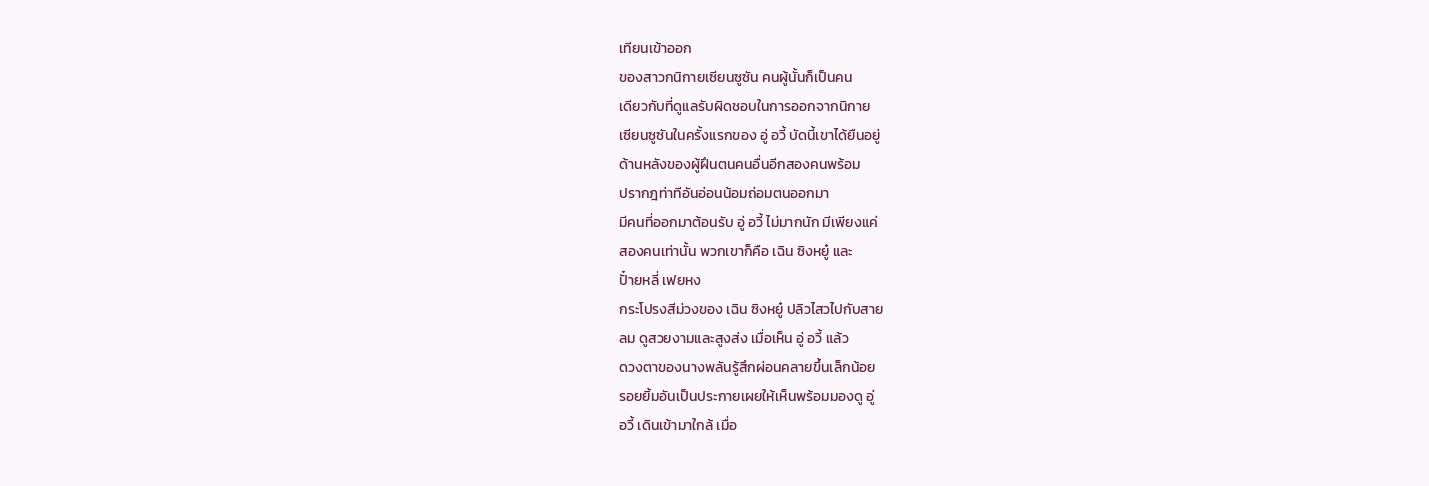เทียนเข้าออก
ของสาวกนิกายเซียนซูซัน คนผู้นั้นก็เป็นคน
เดียวกับที่ดูแลรับผิดชอบในการออกจากนิกาย
เซียนซูซันในครั้งแรกของ อู่ อวี้ บัดนี้เขาได้ยืนอยู่
ด้านหลังของผู้ฝึนตนคนอื่นอีกสองคนพร้อม
ปรากฎท่าทีอันอ่อนน้อมถ่อมตนออกมา
มีคนที่ออกมาต้อนรับ อู่ อวี้ ไม่มากนัก มีเพียงแค่
สองคนเท่านั้น พวกเขาก็คือ เฉิน ซิงหยู๋ และ
ปั๋ายหลี่ เฟยหง
กระโปรงสีม่วงของ เฉิน ซิงหยู๋ ปลิวไสวไปกับสาย
ลม ดูสวยงามและสูงส่ง เมื่อเห็น อู่ อวี้ แล้ว
ดวงตาของนางพลันรู้สึกผ่อนคลายขึ้นเล็กน้อย
รอยยิ้มอันเป็นประกายเผยให้เห็นพร้อมมองดู อู่
อวี้ เดินเข้ามาใกล้ เมื่อ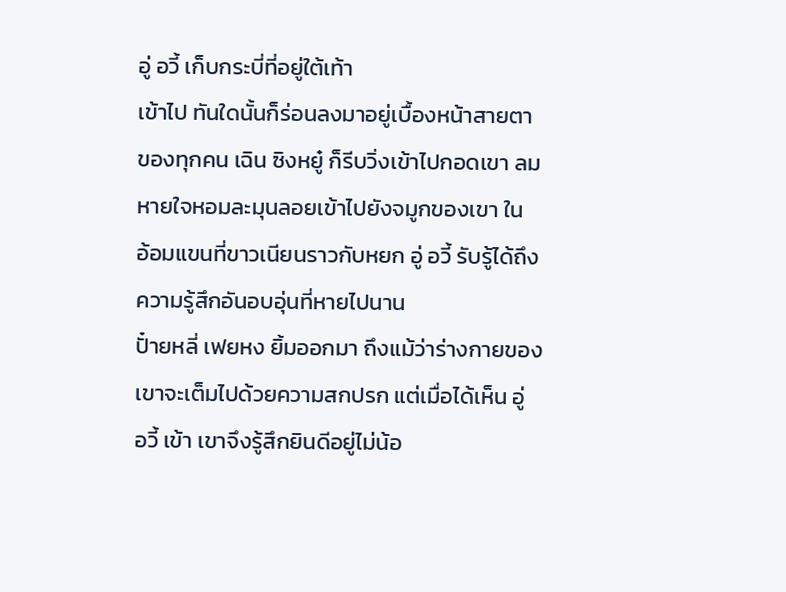อู่ อวี้ เก็บกระบี่ที่อยู่ใต้เท้า
เข้าไป ทันใดนั้นก็ร่อนลงมาอยู่เบื้องหน้าสายตา
ของทุกคน เฉิน ซิงหยู๋ ก็รีบวิ่งเข้าไปกอดเขา ลม
หายใจหอมละมุนลอยเข้าไปยังจมูกของเขา ใน
อ้อมแขนที่ขาวเนียนราวกับหยก อู่ อวี้ รับรู้ได้ถึง
ความรู้สึกอันอบอุ่นที่หายไปนาน
ปั๋ายหลี่ เฟยหง ยิ้มออกมา ถึงแม้ว่าร่างกายของ
เขาจะเต็มไปด้วยความสกปรก แต่เมื่อได้เห็น อู่
อวี้ เข้า เขาจึงรู้สึกยินดีอยู่ไม่น้อ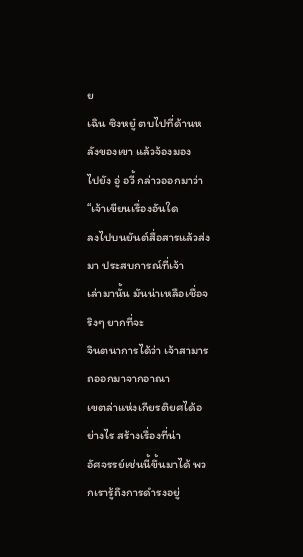ย
เฉิน ซิงหยู๋ ตบไปที่ด้านหลังของเขา แล้วจ้องมอง
ไปยัง อู่ อวี้ กล่าวออกมาว่า “เจ้าเขียนเรื่องอันใด
ลงไปบนยันต์สื่อสารแล้วส่งมา ประสบการณ์ที่เจ้า
เล่ามานั้น มันน่าเหลือเชื่อจริงๆ ยากที่จะ
จินตนาการได้ว่า เจ้าสามารถออกมาจากอาณา
เขตล่าแห่งเกียรติยศได้อย่างไร สร้างเรื่องที่น่า
อัศจรรย์เช่นนี้ขึ้นมาได้ พวกเรารู้ถึงการดำรงอยู่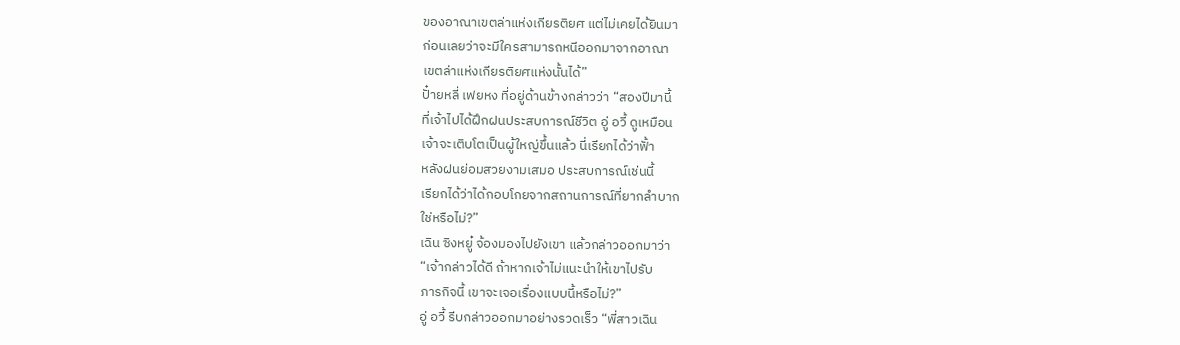ของอาณาเขตล่าแห่งเกียรติยศ แต่ไม่เคยได้ยินมา
ก่อนเลยว่าจะมีใครสามารถหนีออกมาจากอาณา
เขตล่าแห่งเกียรติยศแห่งนั้นได้”
ปั๋ายหลี่ เฟยหง ที่อยู่ด้านข้างกล่าวว่า “สองปีมานี้
ที่เจ้าไปได้ฝึกฝนประสบการณ์ชีวิต อู่ อวี้ ดูเหมือน
เจ้าจะเติบโตเป็นผู้ใหญ่ขึ้นแล้ว นี่เรียกได้ว่าฟั้า
หลังฝนย่อมสวยงามเสมอ ประสบการณ์เช่นนี้
เรียกได้ว่าได้กอบโกยจากสถานการณ์ที่ยากลำบาก
ใช่หรือไม่?”
เฉิน ซิงหยู๋ จ้องมองไปยังเขา แล้วกล่าวออกมาว่า
“เจ้ากล่าวได้ดี ถ้าหากเจ้าไม่แนะนำให้เขาไปรับ
ภารกิจนี้ เขาจะเจอเรื่องแบบนี้หรือไม่?”
อู่ อวี้ รีบกล่าวออกมาอย่างรวดเร็ว “พี่สาวเฉิน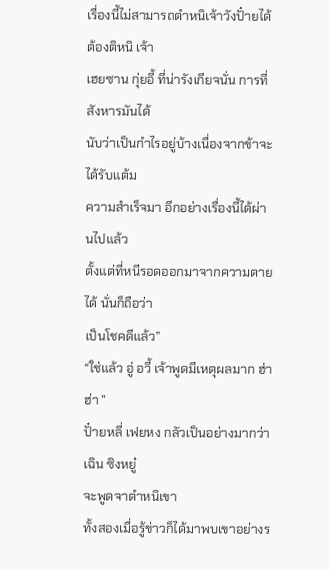เรื่องนี้ไม่สามารถตำหนิเจ้าวังปั๋ายได้ ต้องติหนิ เจ้า
เฮยซาน กุ่ยอี้ ที่น่ารังเกียจนั่น การที่สังหารมันได้
นับว่าเป็นกำไรอยู่บ้างเนื่องจากข้าจะได้รับแต้ม
ความสำเร็จมา อีกอย่างเรื่องนี้ได้ผ่านไปแล้ว
ตั้งแต่ที่หนีรอดออกมาจากความตายได้ นั่นก็ถือว่า
เป็นโชคดีแล้ว”
“ใช่แล้ว อู่ อวี้ เจ้าพูดมีเหตุผลมาก ฮ่า ฮ่า ”
ปั๋ายหลี่ เฟยหง กลัวเป็นอย่างมากว่า เฉิน ซิงหยู๋
จะพูดจาตำหนิเขา
ทั้งสองเมื่อรู้ข่าวก็ได้มาพบเขาอย่างร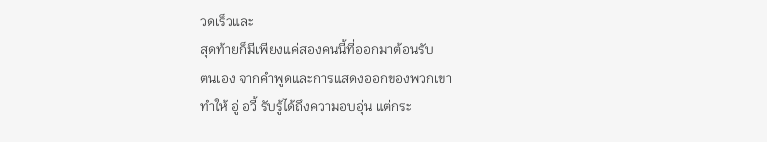วดเร็วและ
สุดท้ายก็มีเพียงแค่สองคนนี้ที่ออกมาต้อนรับ
ตนเอง จากคำพูดและการแสดงออกของพวกเขา
ทำให้ อู่ อวี้ รับรู้ได้ถึงความอบอุ่น แต่กระ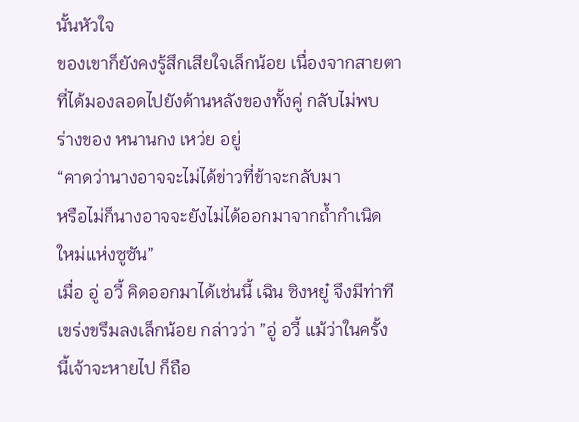นั้นหัวใจ
ของเขาก็ยังคงรู้สึกเสียใจเล็กน้อย เนื่องจากสายตา
ที่ได้มองลอดไปยังด้านหลังของทั้งคู่ กลับไม่พบ
ร่างของ หนานกง เหว่ย อยู่
“คาดว่านางอาจจะไม่ได้ข่าวที่ข้าจะกลับมา
หรือไม่ก็นางอาจจะยังไม่ได้ออกมาจากถ้ำกำเนิด
ใหม่แห่งซูซัน”
เมื่อ อู่ อวี้ คิดออกมาได้เช่นนี้ เฉิน ซิงหยู๋ จึงมีท่าที
เขร่งขรึมลงเล็กน้อย กล่าวว่า ”อู่ อวี้ แม้ว่าในครั้ง
นี้เจ้าจะหายไป ก็ถือ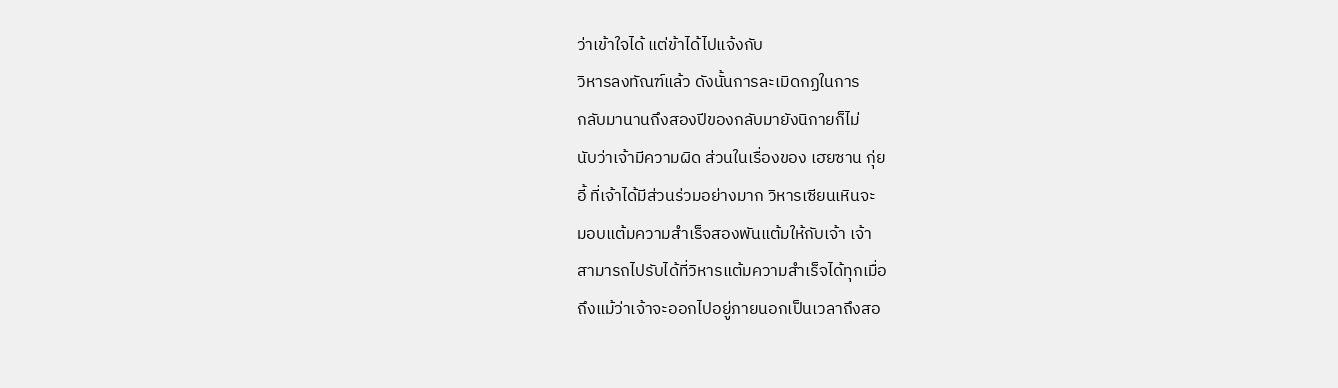ว่าเข้าใจได้ แต่ข้าได้ไปแจ้งกับ
วิหารลงทัณฑ์แล้ว ดังนั้นการละเมิดกฏในการ
กลับมานานถึงสองปีของกลับมายังนิกายก็ไม่
นับว่าเจ้ามีความผิด ส่วนในเรื่องของ เฮยซาน กุ่ย
อี้ ที่เจ้าได้มีส่วนร่วมอย่างมาก วิหารเซียนเหินจะ
มอบแต้มความสำเร็จสองพันแต้มให้กับเจ้า เจ้า
สามารถไปรับได้ที่วิหารแต้มความสำเร็จได้ทุกเมื่อ
ถึงแม้ว่าเจ้าจะออกไปอยู่ภายนอกเป็นเวลาถึงสอ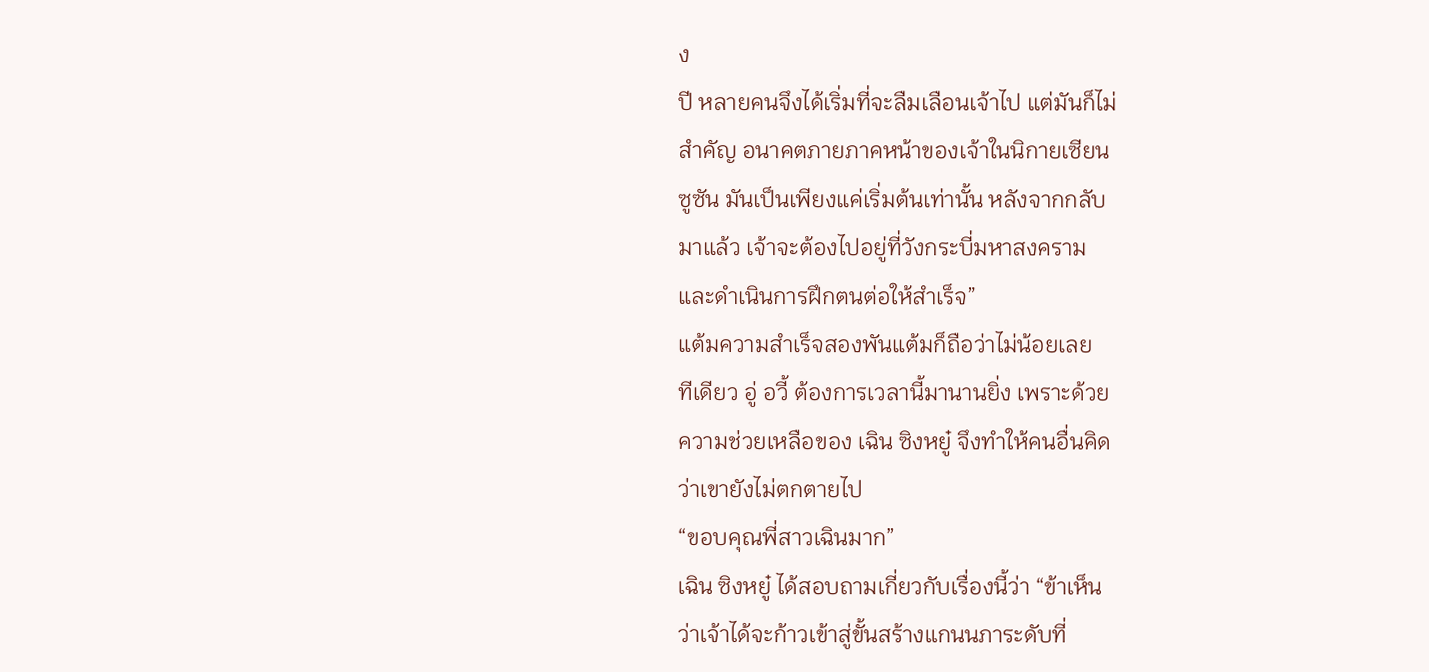ง
ปี หลายคนจึงได้เริ่มที่จะลืมเลือนเจ้าไป แต่มันก็ไม่
สำคัญ อนาคตภายภาคหน้าของเจ้าในนิกายเซียน
ซูซัน มันเป็นเพียงแค่เริ่มต้นเท่านั้น หลังจากกลับ
มาแล้ว เจ้าจะต้องไปอยู่ที่วังกระบี่มหาสงคราม
และดำเนินการฝึกตนต่อให้สำเร็จ”
แต้มความสำเร็จสองพันแต้มก็ถือว่าไม่น้อยเลย
ทีเดียว อู่ อวี้ ต้องการเวลานี้มานานยิ่ง เพราะด้วย
ความช่วยเหลือของ เฉิน ซิงหยู๋ จึงทำให้คนอื่นคิด
ว่าเขายังไม่ตกตายไป
“ขอบคุณพี่สาวเฉินมาก”
เฉิน ซิงหยู๋ ได้สอบถามเกี่ยวกับเรื่องนี้ว่า “ข้าเห็น
ว่าเจ้าได้จะก้าวเข้าสู่ขั้นสร้างแกนนภาระดับที่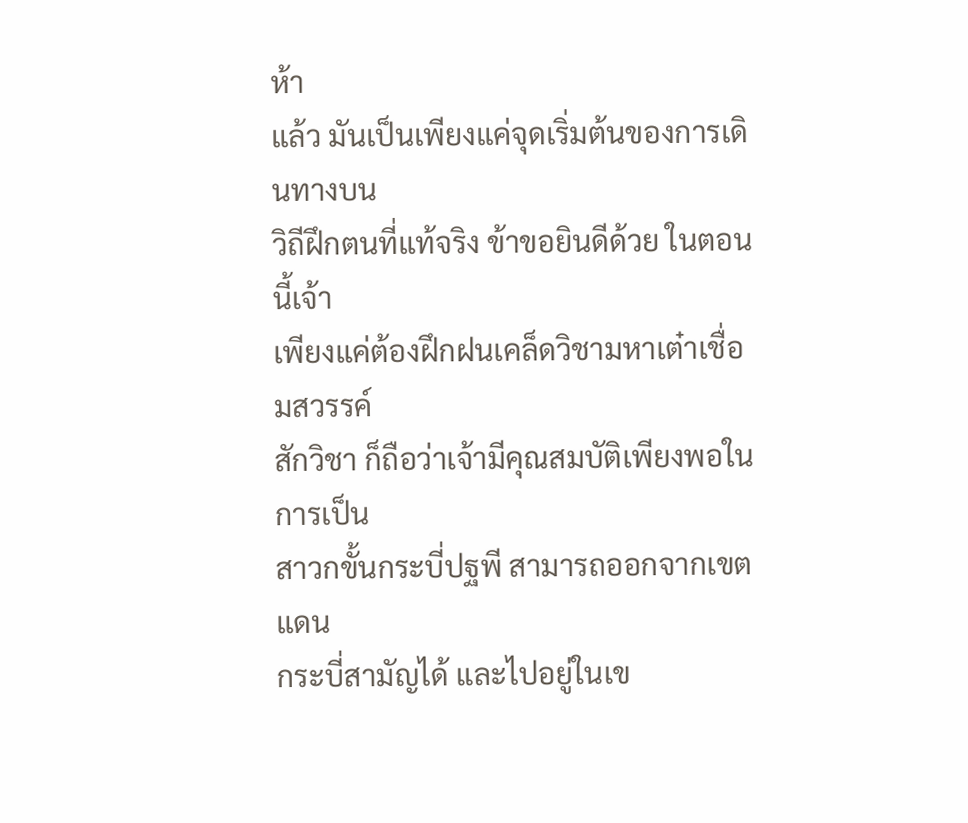ห้า
แล้ว มันเป็นเพียงแค่จุดเริ่มต้นของการเดินทางบน
วิถีฝึกตนที่แท้จริง ข้าขอยินดีด้วย ในตอนนี้เจ้า
เพียงแค่ต้องฝึกฝนเคล็ดวิชามหาเต๋าเชื่อมสวรรค์
สักวิชา ก็ถือว่าเจ้ามีคุณสมบัติเพียงพอในการเป็น
สาวกขั้นกระบี่ปฐพี สามารถออกจากเขตแดน
กระบี่สามัญได้ และไปอยู่ในเข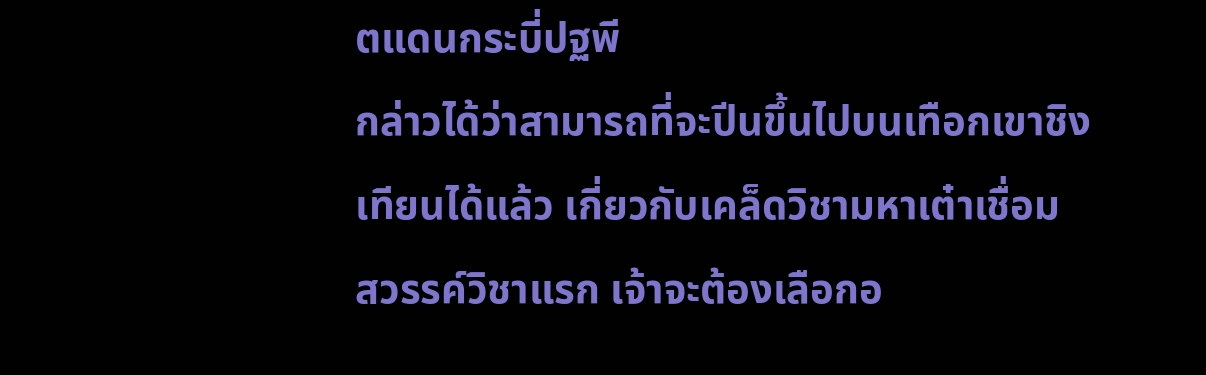ตแดนกระบี่ปฐพี
กล่าวได้ว่าสามารถที่จะปีนขึ้นไปบนเทือกเขาชิง
เทียนได้แล้ว เกี่ยวกับเคล็ดวิชามหาเต๋าเชื่อม
สวรรค์วิชาแรก เจ้าจะต้องเลือกอ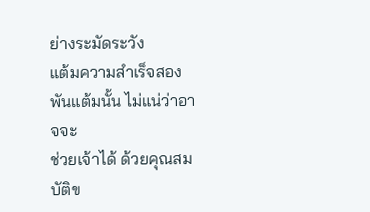ย่างระมัดระวัง
แต้มความสำเร็จสองพันแต้มนั้น ไม่แน่ว่าอาจจะ
ช่วยเจ้าได้ ด้วยคุณสมบัติข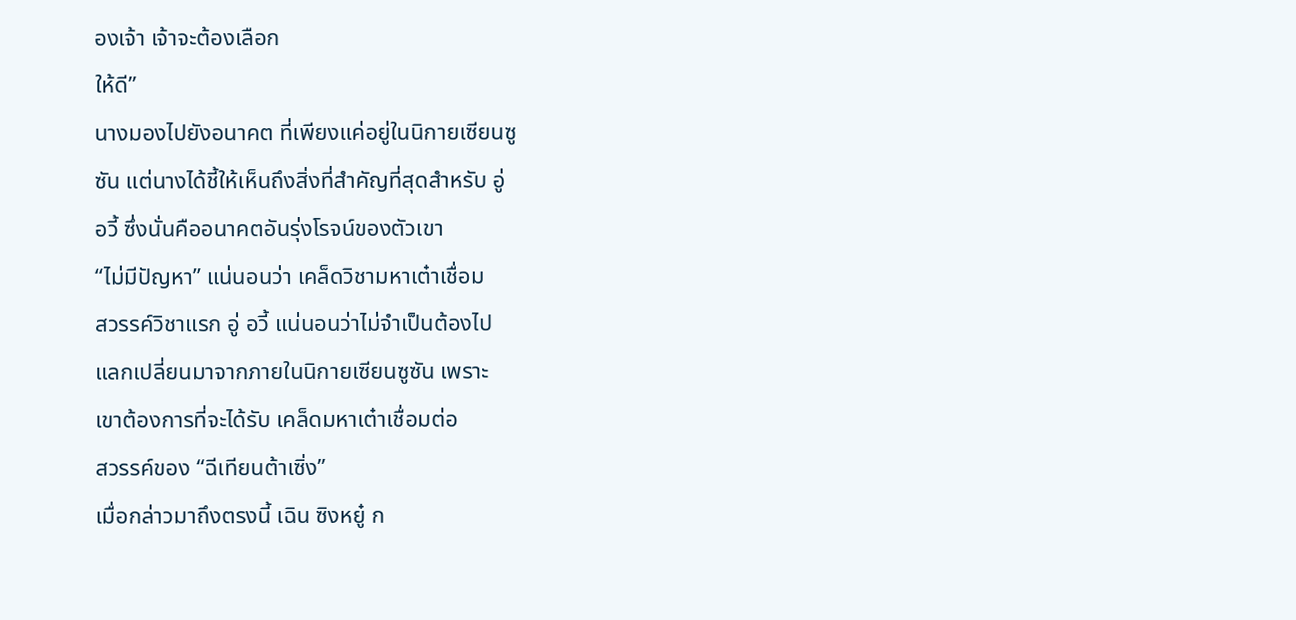องเจ้า เจ้าจะต้องเลือก
ให้ดี”
นางมองไปยังอนาคต ที่เพียงแค่อยู่ในนิกายเซียนซู
ซัน แต่นางได้ชี้ให้เห็นถึงสิ่งที่สำคัญที่สุดสำหรับ อู่
อวี้ ซึ่งนั่นคืออนาคตอันรุ่งโรจน์ของตัวเขา
“ไม่มีปัญหา” แน่นอนว่า เคล็ดวิชามหาเต๋าเชื่อม
สวรรค์วิชาแรก อู่ อวี้ แน่นอนว่าไม่จำเป็นต้องไป
แลกเปลี่ยนมาจากภายในนิกายเซียนซูซัน เพราะ
เขาต้องการที่จะได้รับ เคล็ดมหาเต๋าเชื่อมต่อ
สวรรค์ของ “ฉีเทียนต้าเซิ่ง”
เมื่อกล่าวมาถึงตรงนี้ เฉิน ซิงหยู๋ ก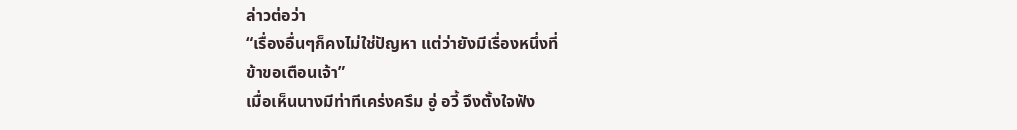ล่าวต่อว่า
“เรื่องอื่นๆก็คงไม่ใช่ปัญหา แต่ว่ายังมีเรื่องหนึ่งที่
ข้าขอเตือนเจ้า”
เมื่อเห็นนางมีท่าทีเคร่งครึม อู่ อวี้ จึงตั้งใจฟัง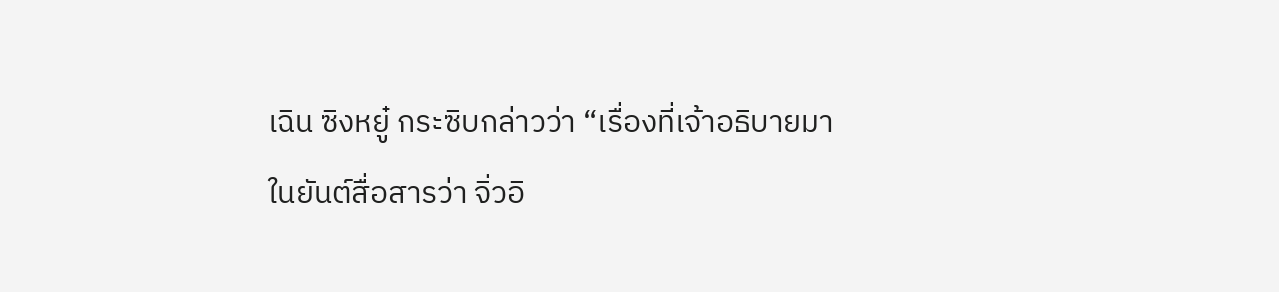เฉิน ซิงหยู๋ กระซิบกล่าวว่า “เรื่องที่เจ้าอธิบายมา
ในยันต์สื่อสารว่า จิ่วอิ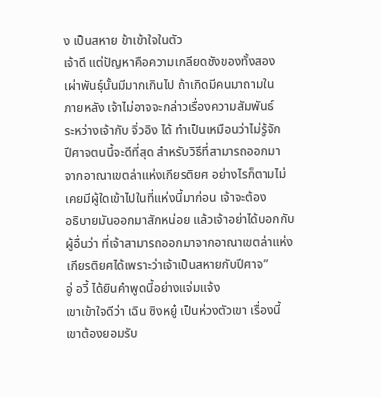ง เป็นสหาย ข้าเข้าใจในตัว
เจ้าดี แต่ปัญหาคือความเกลียดชังของทั้งสอง
เผ่าพันธุ์นั้นมีมากเกินไป ถ้าเกิดมีคนมาถามใน
ภายหลัง เจ้าไม่อาจจะกล่าวเรื่องความสัมพันธ์
ระหว่างเจ้ากับ จิ่วอิง ได้ ทำเป็นเหมือนว่าไม่รู้จัก
ปีศาจตนนี้จะดีที่สุด สำหรับวิธีที่สามารถออกมา
จากอาณาเขตล่าแห่งเกียรติยศ อย่างไรก็ตามไม่
เคยมีผู้ใดเข้าไปในที่แห่งนี้มาก่อน เจ้าจะต้อง
อธิบายมันออกมาสักหน่อย แล้วเจ้าอย่าได้บอกกับ
ผู้อื่นว่า ที่เจ้าสามารถออกมาจากอาณาเขตล่าแห่ง
เกียรติยศได้เพราะว่าเจ้าเป็นสหายกับปีศาจ”
อู่ อวี้ ได้ยินคำพูดนี้อย่างแจ่มแจ้ง
เขาเข้าใจดีว่า เฉิน ซิงหยู๋ เป็นห่วงตัวเขา เรื่องนี้
เขาต้องยอมรับ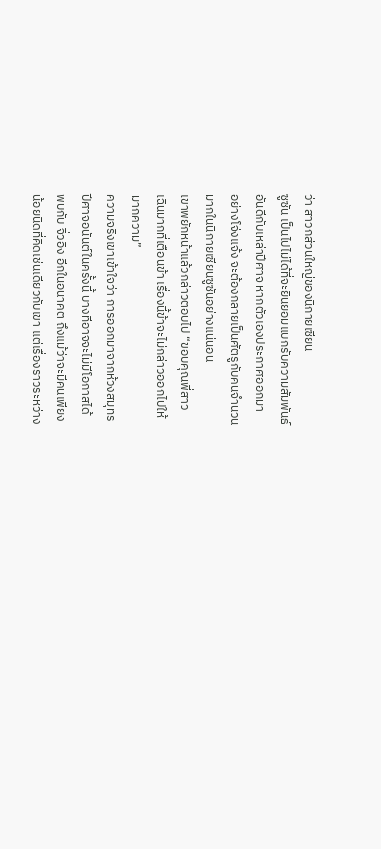ว่า สาวกส่วนใหญ่ของนิกายเซียน
ซูซัน เป็นไปไม่ได้ที่จะยินยอมแบกรับความสัมพันธ์
อันดีกับเหล่าปีศาจ หากตัวเองประกาศออกมา
อย่างโจ่งแจ้ง จะต้องกลายเป็นศัตรูกับคนจำนวน
มากในนิกายเซียนซูซันอย่างแน่นอน
เขาพยักหน้าแล้วกล่าวตอบไป “ขอบคุณพี่สาว
เฉินมากที่เตือนข้า เรื่องนี้ข้าจะไม่กล่าวออกไปให้
มากความ”
ความจริงเขาเข้าใจว่า การออกมาจากห้วงสมุทร
ปีศาจอนันต์ในครั้งนี้ บางทีอาจจะไม่มีโอกาสได้
พบกับ จิ่วอิง อีกในอนาคต ถึงแม้ว่าจะมีคนเพียง
น้อยนิดที่คิดเช่นเดียวกับเขา แต่เรื่องราวระหว่าง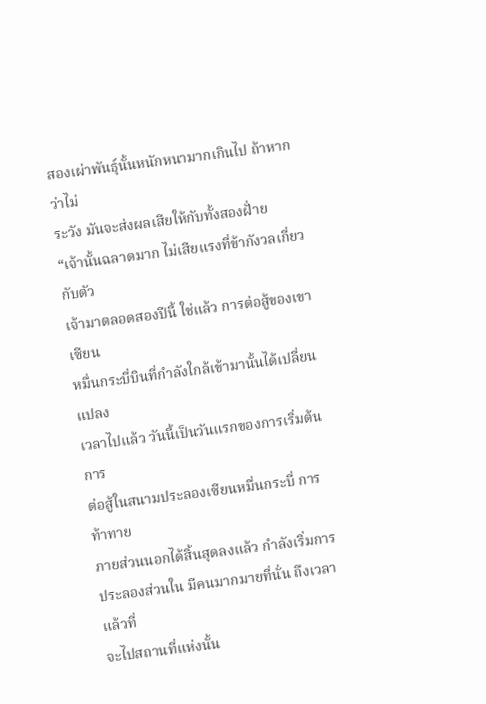สองเผ่าพันธุ์นั้นหนักหนามากเกินไป ถ้าหากว่าไม่
ระวัง มันจะส่งผลเสียให้กับทั้งสองฝั่าย
“เจ้านั้นฉลาดมาก ไม่เสียแรงที่ข้ากังวลเกี่ยวกับตัว
เจ้ามาตลอดสองปีนี้ ใช่แล้ว การต่อสู้ของเขาเซียน
หมื่นกระบี่บินที่กำลังใกล้เข้ามานั้นได้เปลี่ยนแปลง
เวลาไปแล้ว วันนี้เป็นวันแรกของการเริ่มต้นการ
ต่อสู้ในสนามประลองเซียนหมื่นกระบี่ การท้าทาย
ภายส่วนนอกได้สิ้นสุดลงแล้ว กำลังเริ่มการ
ประลองส่วนใน มีคนมากมายที่นั่น ถึงเวลาแล้วที่
จะไปสถานที่แห่งนั้น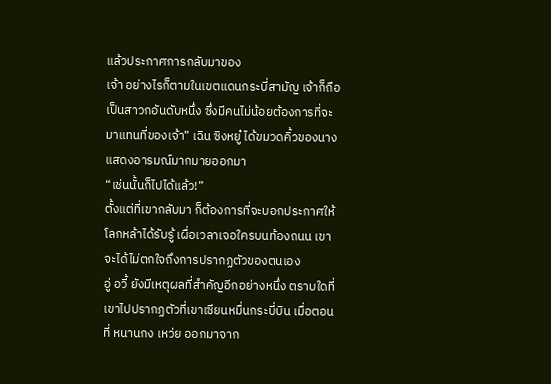แล้วประกาศการกลับมาของ
เจ้า อย่างไรก็ตามในเขตแดนกระบี่สามัญ เจ้าก็ถือ
เป็นสาวกอันดับหนึ่ง ซึ่งมีคนไม่น้อยต้องการที่จะ
มาแทนที่ของเจ้า” เฉิน ซิงหยู๋ ได้ขมวดคิ้วของนาง
แสดงอารมณ์มากมายออกมา
“เช่นนั้นก็ไปได้แล้ว!”
ตั้งแต่ที่เขากลับมา ก็ต้องการที่จะบอกประกาศให้
โลกหล้าได้รับรู้ เผื่อเวลาเจอใครบนท้องถนน เขา
จะได้ไม่ตกใจถึงการปรากฏตัวของตนเอง
อู่ อวี้ ยังมีเหตุผลที่สำคัญอีกอย่างหนึ่ง ตราบใดที่
เขาไปปรากฏตัวที่เขาเซียนหมื่นกระบี่บิน เมื่อตอน
ที่ หนานกง เหว่ย ออกมาจาก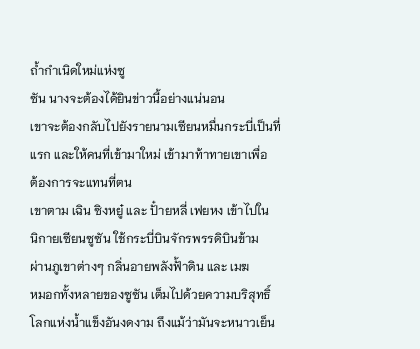ถ้ำกำเนิดใหม่แห่งซู
ซัน นางจะต้องได้ยินข่าวนี้อย่างแน่นอน
เขาจะต้องกลับไปยังรายนามเซียนหมื่นกระบี่เป็นที่
แรก และให้คนที่เข้ามาใหม่ เข้ามาท้าทายเขาเพื่อ
ต้องการจะแทนที่ตน
เขาตาม เฉิน ซิงหยู๋ และ ปั๋ายหลี่ เฟยหง เข้าไปใน
นิกายเซียนซูซัน ใช้กระบี่บินจักรพรรดิบินข้าม
ผ่านภูเขาต่างๆ กลิ่นอายพลังฟั้าดิน และ เมฆ
หมอกทั้งหลายของซูซัน เต็มไปด้วยความบริสุทธิ์
โลกแห่งน้ำแข็งอันงดงาม ถึงแม้ว่ามันจะหนาวเย็น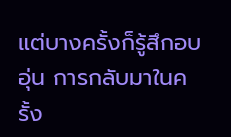แต่บางครั้งก็รู้สึกอบอุ่น การกลับมาในครั้ง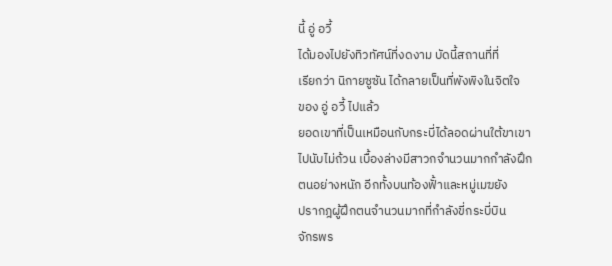นี้ อู่ อวี้
ได้มองไปยังทิวทัศน์ที่งดงาม บัดนี้สถานที่ที่
เรียกว่า นิกายซูซัน ได้กลายเป็นที่พังพิงในจิตใจ
ของ อู่ อวี้ ไปแล้ว
ยอดเขาที่เป็นเหมือนกับกระบี่ได้ลอดผ่านใต้ขาเขา
ไปนับไม่ถ้วน เบื้องล่างมีสาวกจำนวนมากกำลังฝึก
ตนอย่างหนัก อีกทั้งบนท้องฟั้าและหมู่เมฆยัง
ปรากฎผู้ฝึกตนจำนวนมากที่กำลังขี่กระบี่บิน
จักรพร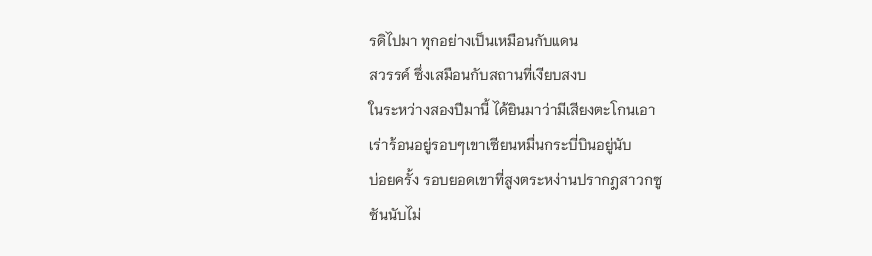รดิไปมา ทุกอย่างเป็นเหมือนกับแดน
สวรรค์ ซึ่งเสมือนกับสถานที่เงียบสงบ
ในระหว่างสองปีมานี้ ได้ยินมาว่ามีเสียงตะโกนเอา
เร่าร้อนอยู่รอบๆเขาเซียนหมื่นกระบี่บินอยู่นับ
บ่อยครั้ง รอบยอดเขาที่สูงตระหง่านปรากฎสาวกซู
ซันนับไม่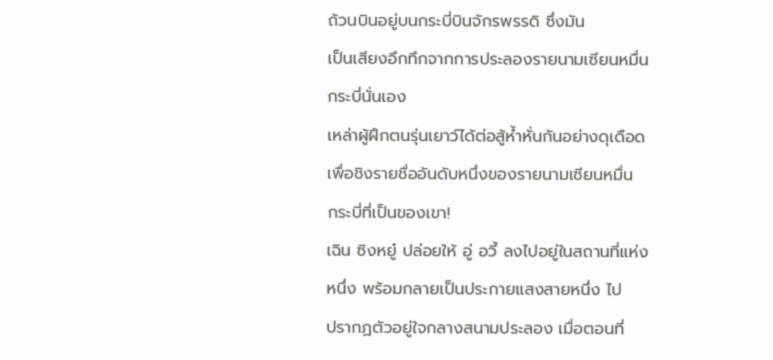ถ้วนบินอยู่บนกระบี่บินจักรพรรดิ ซึ่งมัน
เป็นเสียงอึกทึกจากการประลองรายนามเซียนหมื่น
กระบี่นั่นเอง
เหล่าผู้ฝึกตนรุ่นเยาว์ได้ต่อสู้ห้ำหั่นกันอย่างดุเดือด
เพื่อชิงรายชื่ออันดับหนึ่งของรายนามเซียนหมื่น
กระบี่ที่เป็นของเขา!
เฉิน ซิงหยู๋ ปล่อยให้ อู่ อวี้ ลงไปอยู่ในสถานที่แห่ง
หนึ่ง พร้อมกลายเป็นประกายแสงสายหนึ่ง ไป
ปรากฏตัวอยู่ใจกลางสนามประลอง เมื่อตอนที่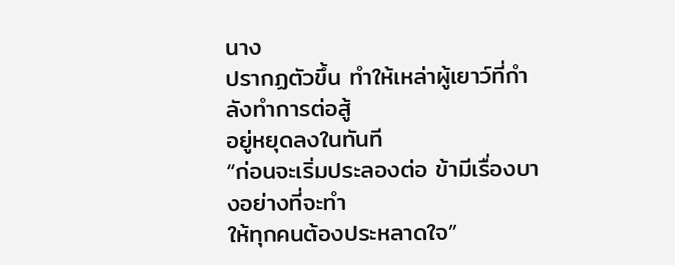นาง
ปรากฏตัวขึ้น ทำให้เหล่าผู้เยาว์ที่กำลังทำการต่อสู้
อยู่หยุดลงในทันที
“ก่อนจะเริ่มประลองต่อ ข้ามีเรื่องบางอย่างที่จะทำ
ให้ทุกคนต้องประหลาดใจ”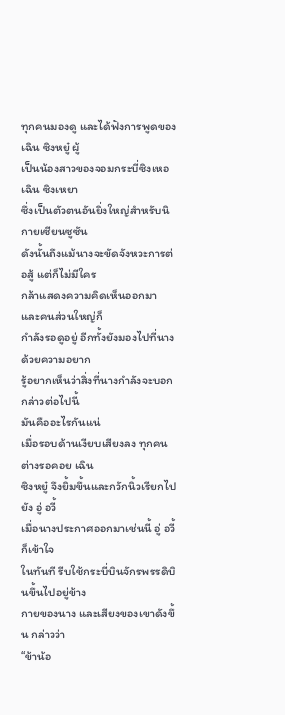ทุกคนมองดู และได้ฟังการพูดของ เฉิน ซิงหยู๋ ผู้
เป็นน้องสาวของจอมกระบี่ซิงเหอ เฉิน ซิงเหยา
ซึ่งเป็นตัวตนอันยิ่งใหญ่สำหรับนิกายเซียนซูซัน
ดังนั้นถึงแม้นางจะขัดจังหวะการต่อสู้ แต่ก็ไม่มีใคร
กล้าแสดงความคิดเห็นออกมา และคนส่วนใหญ่ก็
กำลังรอดูอยู่ อีกทั้งยังมองไปที่นางด้วยความอยาก
รู้อยากเห็นว่าสิ่งที่นางกำลังจะบอกกล่าวต่อไปนี้
มันคืออะไรกันแน่
เมื่อรอบด้านเงียบเสียงลง ทุกคนต่างรอคอย เฉิน
ซิงหยู๋ จึงยิ้มขึ้นและกวักนิ้วเรียกไปยัง อู่ อวี้
เมื่อนางประกาศออกมาเช่นนี้ อู่ อวี้ ก็เข้าใจ
ในทันที รีบใช้กระบี่บินจักรพรรดิบินขึ้นไปอยู่ข้าง
กายของนาง และเสียงของเขาดังขึ้น กล่าวว่า
“ข้าน้อ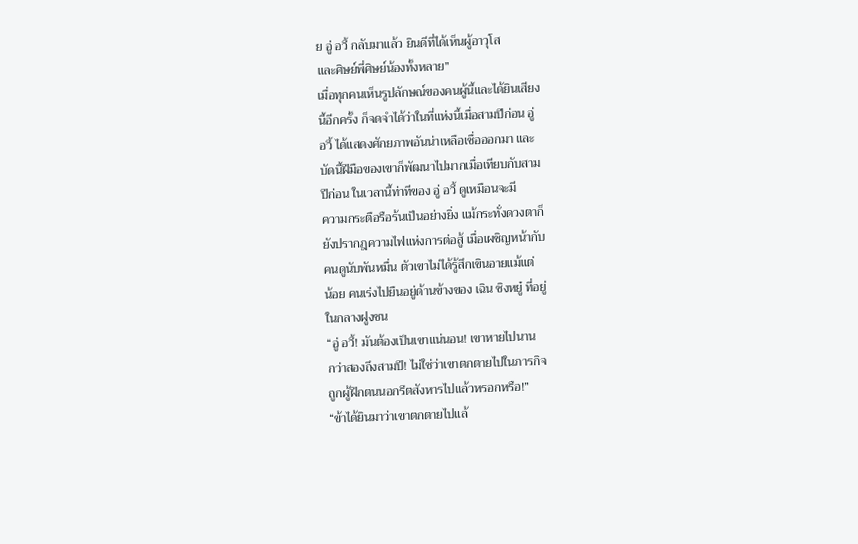ย อู่ อวี้ กลับมาแล้ว ยินดีที่ได้เห็นผู้อาวุโส
และศิษย์พี่ศิษย์น้องทั้งหลาย”
เมื่อทุกคนเห็นรูปลักษณ์ของคนผู้นี้และได้ยินเสียง
นี้อีกครั้ง ก็จดจำได้ว่าในที่แห่งนี้เมื่อสามปีก่อน อู่
อวี้ ได้แสดงศักยภาพอันน่าเหลือเชื่อออกมา และ
บัดนี้ฝีมือของเขาก็พัฒนาไปมากเมื่อเทียบกับสาม
ปีก่อน ในเวลานี้ท่าทีของ อู่ อวี้ ดูเหมือนจะมี
ความกระตือรือร้นเป็นอย่างยิ่ง แม้กระทั่งดวงตาก็
ยังปรากฎความไฟแห่งการต่อสู้ เมื่อเผชิญหน้ากับ
คนดูนับพันหมื่น ตัวเขาไม่ได้รู้สึกเขินอายแม้แต่
น้อย คนเร่งไปยืนอยู่ด้านข้างของ เฉิน ซิงหยู๋ ที่อยู่
ในกลางฝูงชน
“อู่ อวี้! มันต้องเป็นเขาแน่นอน! เขาหายไปนาน
กว่าสองถึงสามปี! ไม่ใช่ว่าเขาตกตายไปในภารกิจ
ถูกผู้ฝึกตนนอกรีตสังหารไปแล้วหรอกหรือ!”
“ข้าได้ยินมาว่าเขาตกตายไปแล้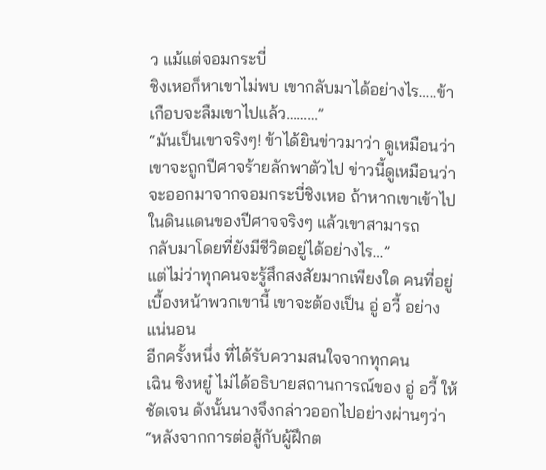ว แม้แต่จอมกระบี่
ชิงเหอก็หาเขาไม่พบ เขากลับมาได้อย่างไร…..ข้า
เกือบจะลืมเขาไปแล้ว………”
“มันเป็นเขาจริงๆ! ข้าได้ยินข่าวมาว่า ดูเหมือนว่า
เขาจะถูกปีศาจร้ายลักพาตัวไป ข่าวนี้ดูเหมือนว่า
จะออกมาจากจอมกระบี่ชิงเหอ ถ้าหากเขาเข้าไป
ในดินแดนของปีศาจจริงๆ แล้วเขาสามารถ
กลับมาโดยที่ยังมีชีวิตอยู่ได้อย่างไร…”
แต่ไม่ว่าทุกคนจะรู้สึกสงสัยมากเพียงใด คนที่อยู่
เบื้องหน้าพวกเขานี้ เขาจะต้องเป็น อู่ อวี้ อย่าง
แน่นอน
อีกครั้งหนึ่ง ที่ได้รับความสนใจจากทุกคน
เฉิน ซิงหยู๋ ไม่ได้อธิบายสถานการณ์ของ อู่ อวี้ ให้
ชัดเจน ดังนั้นนางจึงกล่าวออกไปอย่างผ่านๆว่า
“หลังจากการต่อสู้กับผู้ฝึกต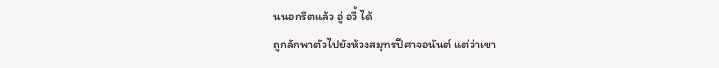นนอกรีตแล้ว อู่ อวี้ ได้
ถูกลักพาตัวไปยังห้วงสมุทรปีศาจอนันต์ แต่ว่าเขา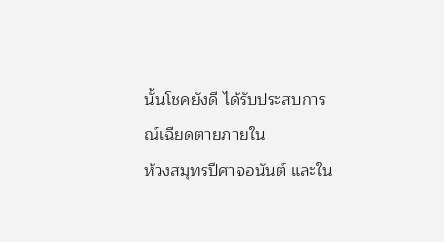นั้นโชคยังดี ได้รับประสบการณ์เฉียดตายภายใน
ห้วงสมุทรปีศาจอนันต์ และใน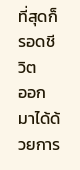ที่สุดก็รอดชีวิต
ออกมาได้ด้วยการ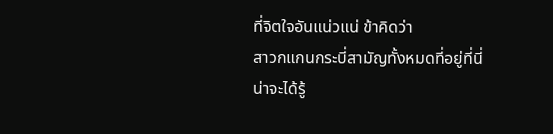ที่จิตใจอันแน่วแน่ ข้าคิดว่า
สาวกแกนกระบี่สามัญทั้งหมดที่อยู่ที่นี่น่าจะได้รู้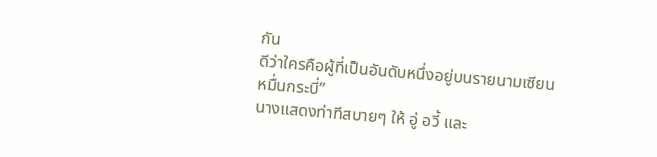กัน
ดีว่าใครคือผู้ที่เป็นอันดับหนึ่งอยู่บนรายนามเซียน
หมื่นกระบี่”
นางแสดงท่าทีสบายๆ ให้ อู่ อวี้ และ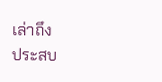เล่าถึง
ประสบ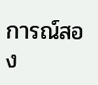การณ์สอง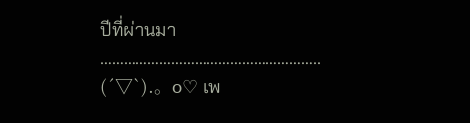ปีที่ผ่านมา
………………………………………………..
(´▽`).。o♡ เพ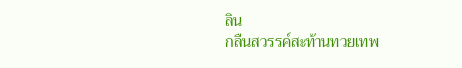ลิน
กลืนสวรรค์สะท้านทวยเทพ